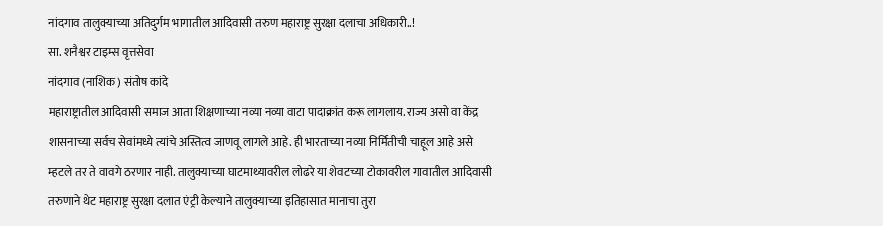नांदगाव तालुक्याच्या अतिदुर्गम भागातील आदिवासी तरुण महाराष्ट्र सुरक्षा दलाचा अधिकारी..!
सा. शनैश्वर टाइम्स वृत्तसेवा
नांदगाव (नाशिक ) संतोष कांदे
महाराष्ट्रातील आदिवासी समाज आता शिक्षणाच्या नव्या नव्या वाटा पादाक्रांत करू लागलाय. राज्य असो वा केंद्र शासनाच्या सर्वच सेवांमध्ये त्यांचे अस्तित्व जाणवू लागले आहे. ही भारताच्या नव्या निर्मितीची चाहूल आहे असे म्हटले तर ते वावगे ठरणार नाही. तालुक्याच्या घाटमाथ्यावरील लोढरे या शेवटच्या टोकावरील गावातील आदिवासी तरुणाने थेट महाराष्ट्र सुरक्षा दलात एंट्री केल्याने तालुक्याच्या इतिहासात मानाचा तुरा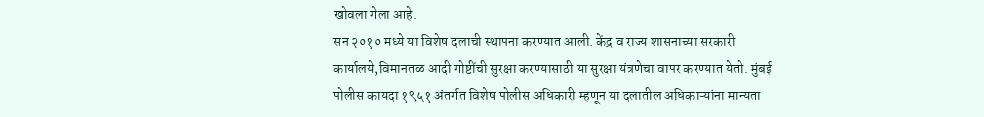खोवला गेला आहे.
सन २०१० मध्ये या विशेष दलाची स्थापना करण्यात आली. केंद्र व राज्य शासनाच्या सरकारी कार्यालये,विमानतळ आदी गोष्टींची सुरक्षा करण्यासाठी या सुरक्षा यंत्रणेचा वापर करण्यात येतो. मुंबई पोलीस कायदा १९५१ अंतर्गत विशेष पोलीस अधिकारी म्हणून या दलातील अधिकाऱ्यांना मान्यता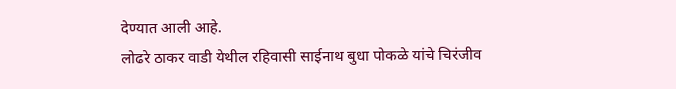देण्यात आली आहे.
लोढरे ठाकर वाडी येथील रहिवासी साईनाथ बुधा पोकळे यांचे चिरंजीव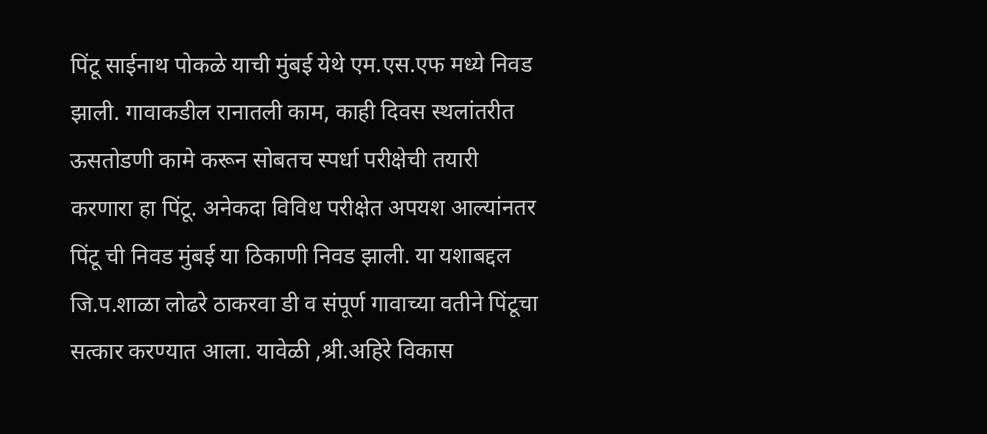पिंटू साईनाथ पोकळे याची मुंबई येथे एम.एस.एफ मध्ये निवड झाली. गावाकडील रानातली काम, काही दिवस स्थलांतरीत ऊसतोडणी कामे करून सोबतच स्पर्धा परीक्षेची तयारी करणारा हा पिंटू. अनेकदा विविध परीक्षेत अपयश आल्यांनतर पिंटू ची निवड मुंबई या ठिकाणी निवड झाली. या यशाबद्दल जि.प.शाळा लोढरे ठाकरवा डी व संपूर्ण गावाच्या वतीने पिंटूचा सत्कार करण्यात आला. यावेळी ,श्री.अहिरे विकास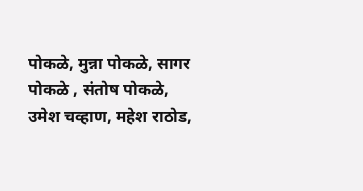पोकळे, मुन्ना पोकळे, सागर पोकळे , संतोष पोकळे, उमेश चव्हाण, महेश राठोड,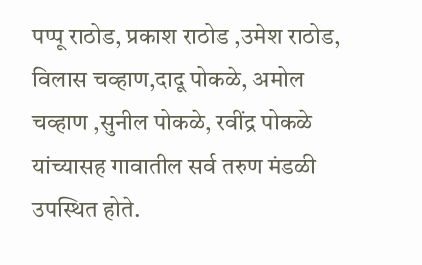पप्पू राठोड, प्रकाश राठोड ,उमेश राठोड, विलास चव्हाण,दादू पोकळे, अमोल चव्हाण ,सुनील पोकळे, रवींद्र पोकळे यांच्यासह गावातील सर्व तरुण मंडळी उपस्थित होते.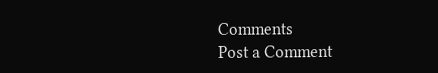Comments
Post a Comment